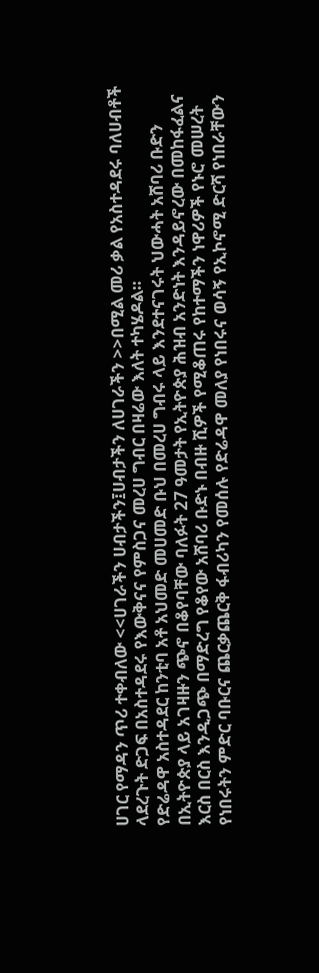ሀገር የማዳን ጥሪ ተቀብለው <<ሀገራችን ሀብታችን፤ሀብታችን ለሀገራችን >>በሚል መሪ ቃል የአስተዳደሩ ባለሀብቶች ላደረጉት ድጋፍ በአስተዳደሩ የእውቅናና የምስጋና መረሀ ግብር በዛሬው እለት ተካሄዶል።
የድሬዳዋ አስተዳደር ከንቲባ አቶ አህመድ መሀመድ ቡህ በመረሀ ግብሩ ላይ እንደተናገሩት ህውሓት አሸባሪ ቡድን በኢትዮጵያ ላይ አገዛዙን ጭኖ በቆየባቸው ባለፉት 27 ዓመታት የኢትዮጵያ ሕዝብ አንድነት እንዳይኖረው በመከፋፈልና እርስ በርስ እንዲጋጭ በማድረግ የቆየው አሸባሪ ቡድኑ በብዙ ሺዎች የሚቆጠሩ የከተማችን ነዋሪዎች የኑሮ መሠረት የነበሩትን ምድር ባቡርና ጨርቃጨርቅ ፋብሪካን የመሰሉ የድሬዳዋ መለያ የነበሩና ወሳኝ የኢኮኖሚ ድርሻ የነበራቸውን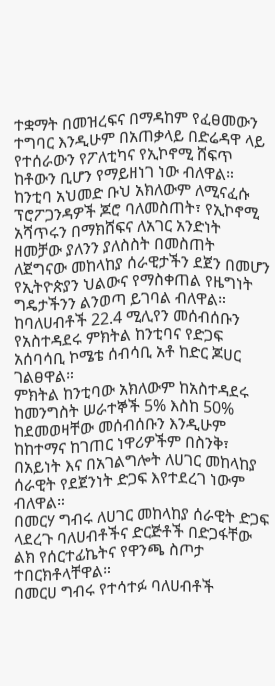ተቋማት በመዝረፍና በማዳከም የፈፀመውን ተግባር እንዲሁም በአጠቃላይ በድሬዳዋ ላይ የተሰራውን የፖለቲካና የኢኮኖሚ ሸፍጥ ከቶውን ቢሆን የማይዘነገ ነው ብለዋል።
ከንቲባ አህመድ ቡህ አክለውም ለሚናፈሱ ፕሮፖጋንዳዎች ጆሮ ባለመስጠት፣ የኢኮኖሚ አሻጥሩን በማክሸፍና ለአገር አንድነት ዘመቻው ያለንን ያለስስት በመስጠት ለጀግናው መከላከያ ሰራዊታችን ደጀን በመሆን የኢትዮጵያን ህልውና የማስቀጠል የዜግነት ግዴታችንን ልንወጣ ይገባል ብለዋል።
ከባለሀብቶች 22.4 ሚሊየን መሰብሰቡን የአስተዳደሩ ምክትል ከንቲባና የድጋፍ አሰባሳቢ ኮሜቴ ሰብሳቢ አቶ ከድር ጆሀር ገልፀዋል።
ምክትል ከንቲባው አክለውም ከአስተዳደሩ ከመንግስት ሠራተኞች 5% እስከ 50% ከደመወዛቸው መሰብሰቡን እንዲሁም ከከተማና ከገጠር ነዋሪዎችም በስንቅ፣ በአይነት እና በአገልግሎት ለሀገር መከላከያ ሰራዊት የደጀንነት ድጋፍ እየተደረገ ነውም ብለዋል።
በመርሃ ግብሩ ለሀገር መከላከያ ሰራዊት ድጋፍ ላደረጉ ባለሀብቶችና ድርጅቶች በድጋፋቸው ልክ የሰርተፊኬትና የዋንጫ ስጦታ ተበርክቶላቸዋል።
በመርሀ ግብሩ የተሳተፉ ባለሀብቶች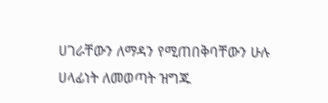ሀገራቸውን ለማዳን የሚጠበቅባቸውን ሁሉ ሀላፊነት ለመወጣት ዝግጁ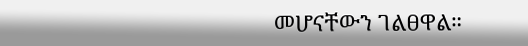መሆናቸውን ገልፀዋል።